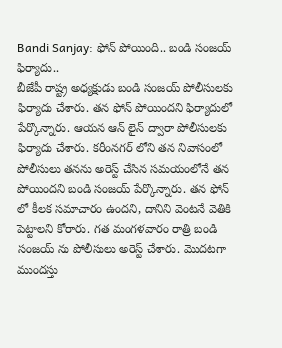Bandi Sanjay: ఫోన్ పోయింది.. బండి సంజయ్ ఫిర్యాదు..
బీజేపీ రాష్ట్ర అధ్యక్షుడు బండి సంజయ్ పోలీసులకు ఫిర్యాదు చేశారు. తన ఫోన్ పోయిందని ఫిర్యాదులో పేర్కొన్నారు. ఆయన ఆన్ లైన్ ద్వారా పోలీసులకు ఫిర్యాదు చేశారు. కరీంనగర్ లోని తన నివాసంలో పోలీసులు తనను అరెస్ట్ చేసిన సమయంలోనే తన పోయిందని బండి సంజయ్ పేర్కొన్నారు. తన ఫోన్ లో కీలక సమాచారం ఉందని, దానిని వెంటనే వెతికి పెట్టాలని కోరారు. గత మంగళవారం రాత్రి బండి సంజయ్ ను పోలీసులు అరెస్ట్ చేశారు. మొదటగా ముందస్తు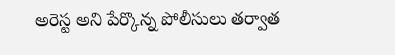అరెస్ట అని పేర్కొన్న పోలీసులు తర్వాత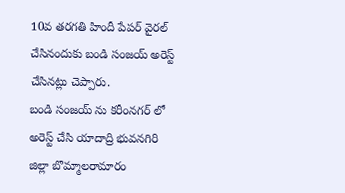10వ తరగతి హిందీ పేపర్ వైరల్ చేసినందుకు బండి సంజయ్ అరెస్ట్ చేసినట్లు చెప్పారు.
బండి సంజయ్ ను కరీంనగర్ లో అరెస్ట్ చేసి యాదాద్రి భువనగిరి జిల్లా బొమ్మాలరామారం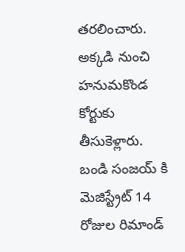తరలించారు. అక్కడి నుంచి హనుమకొండ కోర్టుకు తీసుకెళ్లారు. బండి సంజయ్ కి మెజిస్ట్రేట్ 14 రోజుల రిమాండ్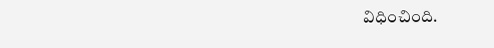విధించింది.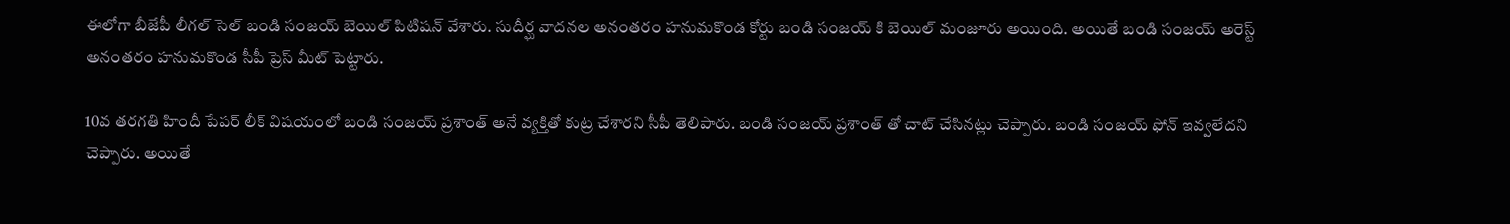ఈలోగా బీజేపీ లీగల్ సెల్ బండి సంజయ్ బెయిల్ పిటిషన్ వేశారు. సుదీర్ఘ వాదనల అనంతరం హనుమకొండ కోర్టు బండి సంజయ్ కి బెయిల్ మంజూరు అయింది. అయితే బండి సంజయ్ అరెస్ట్ అనంతరం హనుమకొండ సీపీ ప్రెస్ మీట్ పెట్టారు.

10వ తరగతి హిందీ పేపర్ లీక్ విషయంలో బండి సంజయ్ ప్రశాంత్ అనే వ్యక్తితో కుట్ర చేశారని సీపీ తెలిపారు. బండి సంజయ్ ప్రశాంత్ తో చాట్ చేసినట్లు చెప్పారు. బండి సంజయ్ ఫోన్ ఇవ్వలేదని చెప్పారు. అయితే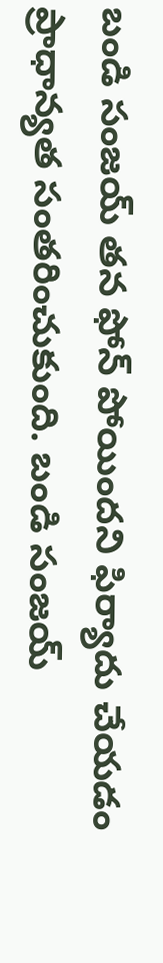బండి సంజయ్ తన ఫోన్ పోయిందని ఫిర్యాదు చేయడం ప్రాధాన్యత సంతరించుకుంది. బండి సంజయ్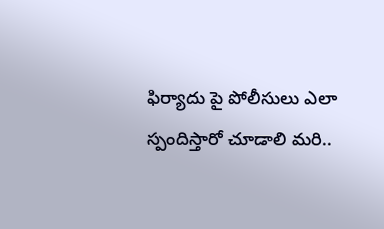ఫిర్యాదు పై పోలీసులు ఎలా స్పందిస్తారో చూడాలి మరి..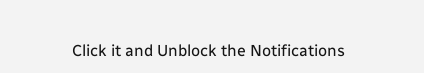Click it and Unblock the Notifications